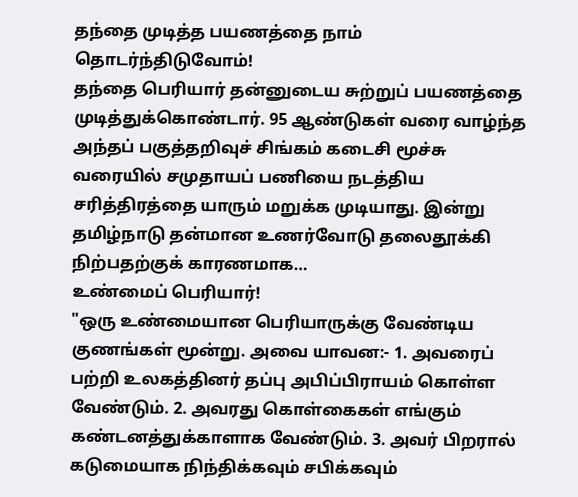தந்தை முடித்த பயணத்தை நாம் தொடர்ந்திடுவோம்!
தந்தை பெரியார் தன்னுடைய சுற்றுப் பயணத்தை முடித்துக்கொண்டார். 95 ஆண்டுகள் வரை வாழ்ந்த அந்தப் பகுத்தறிவுச் சிங்கம் கடைசி மூச்சு வரையில் சமுதாயப் பணியை நடத்திய சரித்திரத்தை யாரும் மறுக்க முடியாது. இன்று தமிழ்நாடு தன்மான உணர்வோடு தலைதூக்கி நிற்பதற்குக் காரணமாக…
உண்மைப் பெரியார்!
"ஒரு உண்மையான பெரியாருக்கு வேண்டிய குணங்கள் மூன்று. அவை யாவன:- 1. அவரைப் பற்றி உலகத்தினர் தப்பு அபிப்பிராயம் கொள்ள வேண்டும். 2. அவரது கொள்கைகள் எங்கும் கண்டனத்துக்காளாக வேண்டும். 3. அவர் பிறரால் கடுமையாக நிந்திக்கவும் சபிக்கவும்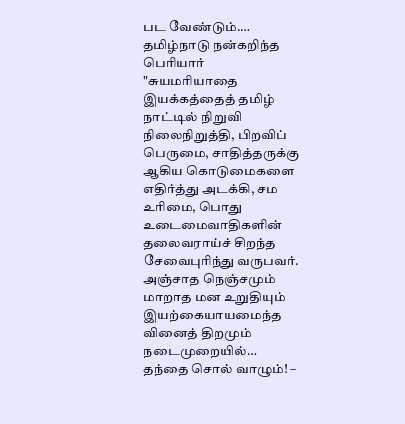பட வேண்டும்.…
தமிழ்நாடு நன்கறிந்த பெரியார்
"சுயமரியாதை இயக்கத்தைத் தமிழ் நாட்டில் நிறுவி நிலைநிறுத்தி, பிறவிப் பெருமை, சாதித்தருக்கு ஆகிய கொடுமைகளை எதிர்த்து அடக்கி, சம உரிமை, பொது உடைமைவாதிகளின் தலைவராய்ச் சிறந்த சேவைபுரிந்து வருபவர். அஞ்சாத நெஞ்சமும் மாறாத மன உறுதியும் இயற்கையாயமைந்த வினைத் திறமும் நடைமுறையில்…
தந்தை சொல் வாழும்! –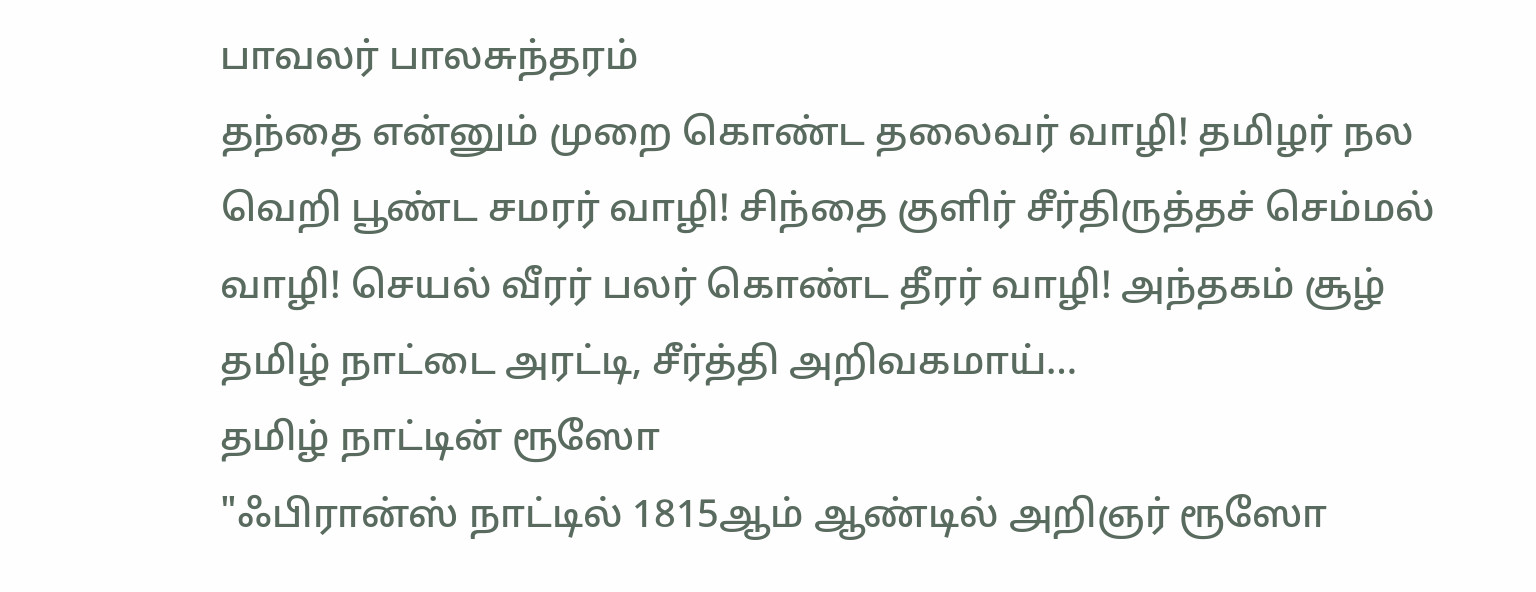பாவலர் பாலசுந்தரம்
தந்தை என்னும் முறை கொண்ட தலைவர் வாழி! தமிழர் நல வெறி பூண்ட சமரர் வாழி! சிந்தை குளிர் சீர்திருத்தச் செம்மல் வாழி! செயல் வீரர் பலர் கொண்ட தீரர் வாழி! அந்தகம் சூழ் தமிழ் நாட்டை அரட்டி, சீர்த்தி அறிவகமாய்…
தமிழ் நாட்டின் ரூஸோ
"ஃபிரான்ஸ் நாட்டில் 1815ஆம் ஆண்டில் அறிஞர் ரூஸோ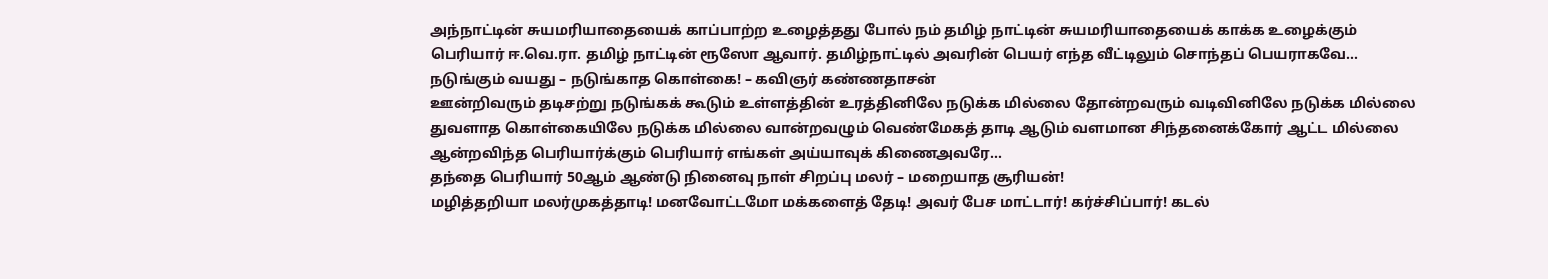அந்நாட்டின் சுயமரியாதையைக் காப்பாற்ற உழைத்தது போல் நம் தமிழ் நாட்டின் சுயமரியாதையைக் காக்க உழைக்கும் பெரியார் ஈ.வெ.ரா. தமிழ் நாட்டின் ரூஸோ ஆவார். தமிழ்நாட்டில் அவரின் பெயர் எந்த வீட்டிலும் சொந்தப் பெயராகவே…
நடுங்கும் வயது – நடுங்காத கொள்கை! – கவிஞர் கண்ணதாசன்
ஊன்றிவரும் தடிசற்று நடுங்கக் கூடும் உள்ளத்தின் உரத்தினிலே நடுக்க மில்லை தோன்றவரும் வடிவினிலே நடுக்க மில்லை துவளாத கொள்கையிலே நடுக்க மில்லை வான்றவழும் வெண்மேகத் தாடி ஆடும் வளமான சிந்தனைக்கோர் ஆட்ட மில்லை ஆன்றவிந்த பெரியார்க்கும் பெரியார் எங்கள் அய்யாவுக் கிணைஅவரே…
தந்தை பெரியார் 50ஆம் ஆண்டு நினைவு நாள் சிறப்பு மலர் – மறையாத சூரியன்!
மழித்தறியா மலர்முகத்தாடி! மனவோட்டமோ மக்களைத் தேடி! அவர் பேச மாட்டார்! கர்ச்சிப்பார்! கடல்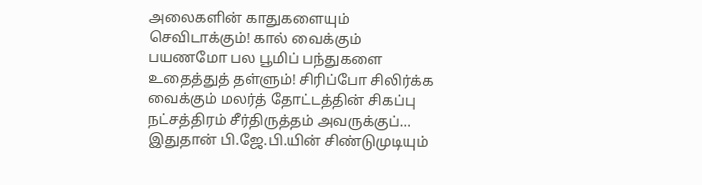அலைகளின் காதுகளையும் செவிடாக்கும்! கால் வைக்கும் பயணமோ பல பூமிப் பந்துகளை உதைத்துத் தள்ளும்! சிரிப்போ சிலிர்க்க வைக்கும் மலர்த் தோட்டத்தின் சிகப்பு நட்சத்திரம் சீர்திருத்தம் அவருக்குப்…
இதுதான் பி.ஜே.பி.யின் சிண்டுமுடியும்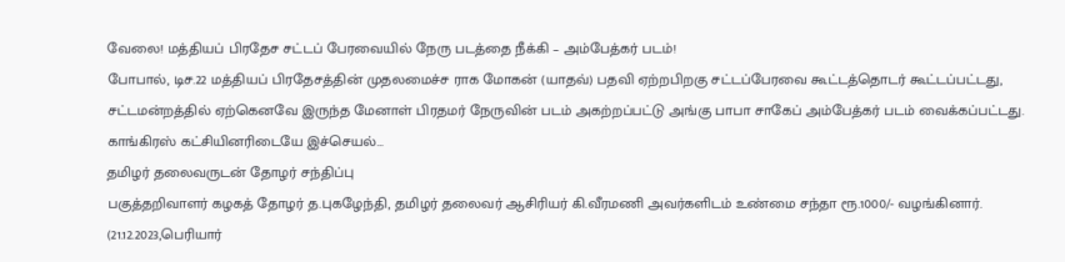வேலை! மத்தியப் பிரதேச சட்டப் பேரவையில் நேரு படத்தை நீக்கி – அம்பேத்கர் படம்!
போபால், டிச.22 மத்தியப் பிரதேசத்தின் முதலமைச்ச ராக மோகன் (யாதவ்) பதவி ஏற்றபிறகு சட்டப்பேரவை கூட்டத்தொடர் கூட்டப்பட்டது, சட்டமன்றத்தில் ஏற்கெனவே இருந்த மேனாள் பிரதமர் நேருவின் படம் அகற்றப்பட்டு அங்கு பாபா சாகேப் அம்பேத்கர் படம் வைக்கப்பட்டது. காங்கிரஸ் கட்சியினரிடையே இச்செயல்…
தமிழர் தலைவருடன் தோழர் சந்திப்பு
பகுத்தறிவாளர் கழகத் தோழர் த.புகழேந்தி, தமிழர் தலைவர் ஆசிரியர் கி.வீரமணி அவர்களிடம் உண்மை சந்தா ரூ.1000/- வழங்கினார். (21.12.2023,பெரியார்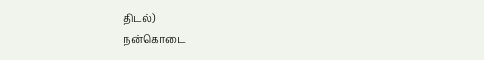திடல்)
நன்கொடை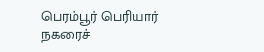பெரம்பூர் பெரியார் நகரைச்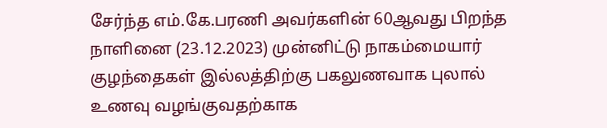சேர்ந்த எம்.கே.பரணி அவர்களின் 60ஆவது பிறந்த நாளினை (23.12.2023) முன்னிட்டு நாகம்மையார் குழந்தைகள் இல்லத்திற்கு பகலுணவாக புலால் உணவு வழங்குவதற்காக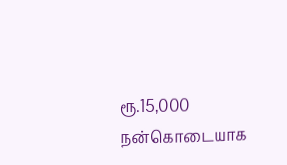ரூ.15,000 நன்கொடையாக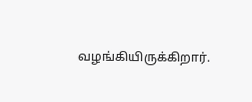வழங்கியிருக்கிறார்.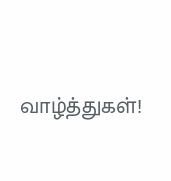வாழ்த்துகள்!